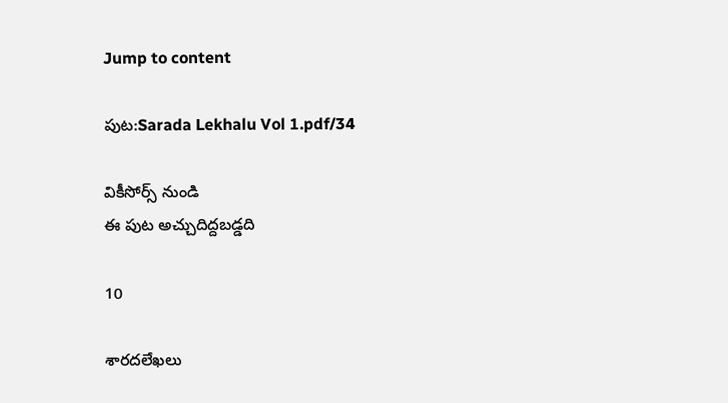Jump to content

పుట:Sarada Lekhalu Vol 1.pdf/34

వికీసోర్స్ నుండి
ఈ పుట అచ్చుదిద్దబడ్డది

10

శారదలేఖలు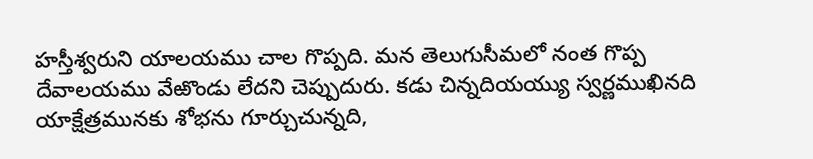హస్తీశ్వరుని యాలయము చాల గొప్పది. మన తెలుగుసీమలో నంత గొప్ప దేవాలయము వేఱొండు లేదని చెప్పుదురు. కడు చిన్నదియయ్యు స్వర్ణముఖినది యాక్షేత్రమునకు శోభను గూర్చుచున్నది,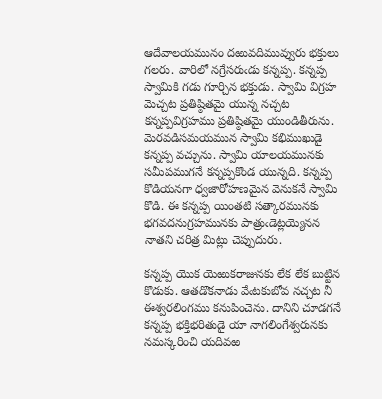ఆదేవాలయమునం దఱువదిమువ్వురు భక్తులు గలరు. వారిలో నగ్రేసరుఁడు కన్నప్ప. కన్నప్ప స్వామికి గడు గూర్చిన భక్తుడు. స్వామి విగ్రహ మెచ్చట ప్రతిష్ఠితమై యున్న నచ్చట కన్నప్పవిగ్రహము ప్రతిష్ఠితమై యుండితీరును. మెరవడిసమయమున స్వామి కభిముఖుడై కన్నప్ప వచ్చును. స్వామి యాలయమునకు సమీపముగనే కన్నప్పకొండ యున్నది. కన్నప్ప కొడియనగా ధ్వజారోహణమైన వెనుకనే స్వామి కొడి. ఈ కన్నప్ప యింతటి సత్కారమునకు భగవదనుగ్రహమునకు పాత్రుఁడెట్లయ్యెనన నాతని చరిత్ర మిట్లు చెప్పుదురు.

కన్నప్ప యొక యెఱుకరాజునకు లేక లేక బుట్టిన కొడుకు. ఆతడొకనాడు వేఁటకుబోవ నచ్చట నీ ఈశ్వరలింగము కనుపించెను. దానిని చూడగనే కన్నప్ప భక్తిభరితుడై యా నాగలింగేశ్వరునకు నమస్కరించి యదివఱ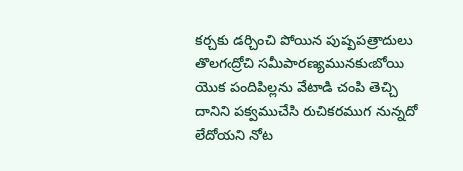కర్చకు డర్చించి పోయిన పుష్పపత్రాదులు తొలగఁద్రోచి సమీపారణ్యమునకుఁబోయి యొక పందిపిల్లను వేటాడి చంపి తెచ్చి దానిని పక్వముచేసి రుచికరముగ నున్నదో లేదోయని నోట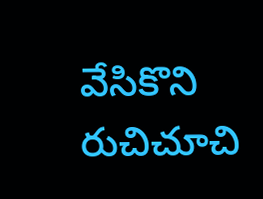వేసికొని రుచిచూచి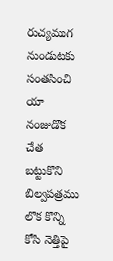రుచ్యముగ నుండుటకు సంతసించి యా నంజుడొక చేత బట్టుకొని బిల్వపత్రము లొక కొన్ని కోసి నెత్తిపై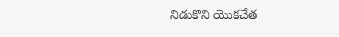నిడుకొని యొకచేత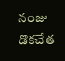నంజు డొకచేత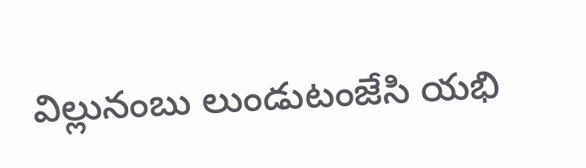విల్లునంబు లుండుటంజేసి యభి